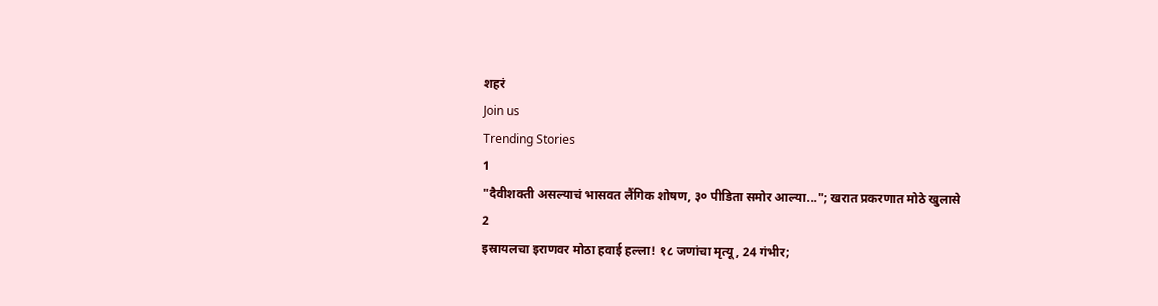शहरं
Join us
Trending Stories
1
"दैवीशक्ती असल्याचं भासवत लैंगिक शोषण, ३० पीडिता समोर आल्या..."; खरात प्रकरणात मोठे खुलासे
2
इस्रायलचा इराणवर मोठा हवाई हल्ला! १८ जणांचा मृत्यू, 24 गंभीर;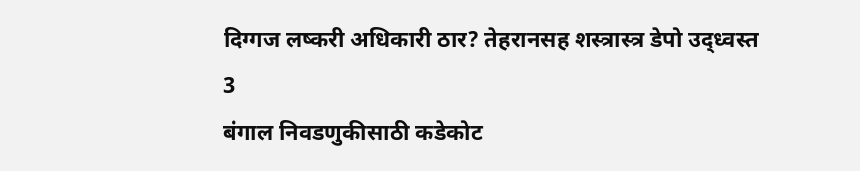दिग्गज लष्करी अधिकारी ठार? तेहरानसह शस्त्रास्त्र डेपो उद्ध्वस्त
3
बंगाल निवडणुकीसाठी कडेकोट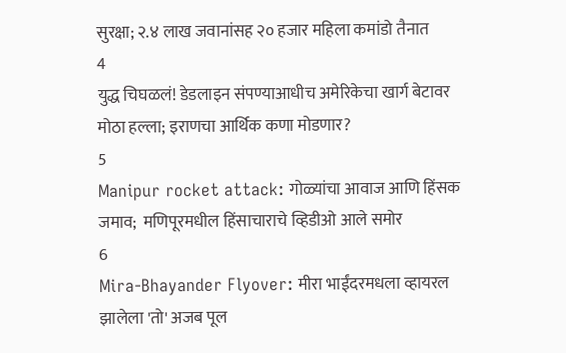सुरक्षा; २.४ लाख जवानांसह २० हजार महिला कमांडो तैनात
4
युद्ध चिघळलं! डेडलाइन संपण्याआधीच अमेरिकेचा खार्ग बेटावर मोठा हल्ला; इराणचा आर्थिक कणा मोडणार?
5
Manipur rocket attack: गोळ्यांचा आवाज आणि हिंसक जमाव;  मणिपूरमधील हिंसाचाराचे व्हिडीओ आले समोर
6
Mira-Bhayander Flyover: मीरा भाईंदरमधला व्हायरल झालेला 'तो' अजब पूल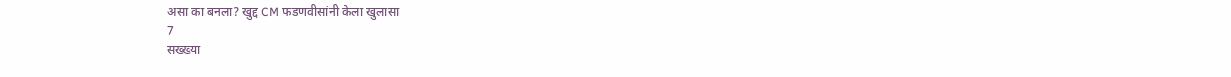असा का बनला? खुद्द CM फडणवीसांनी केला खुलासा
7
सख्ख्या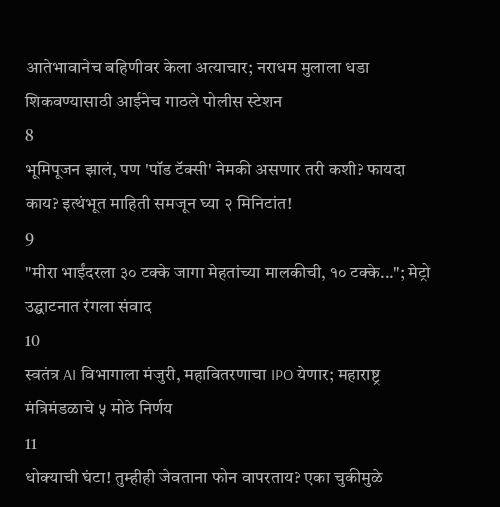आतेभावानेच बहिणीवर केला अत्याचार; नराधम मुलाला धडा शिकवण्यासाठी आईनेच गाठले पोलीस स्टेशन
8
भूमिपूजन झालं, पण 'पॉड टॅक्सी' नेमकी असणार तरी कशी? फायदा काय? इत्थंभूत माहिती समजून घ्या २ मिनिटांत!
9
"मीरा भाईंदरला ३० टक्के जागा मेहतांच्या मालकीची, १० टक्के..."; मेट्रो उद्घाटनात रंगला संवाद
10
स्वतंत्र AI विभागाला मंजुरी, महावितरणाचा IPO येणार; महाराष्ट्र मंत्रिमंडळाचे ५ मोठे निर्णय
11
धोक्याची घंटा! तुम्हीही जेवताना फोन वापरताय? एका चुकीमुळे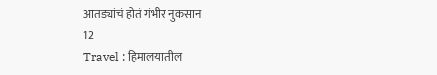आतड्यांचं होतं गंभीर नुकसान
12
Travel : हिमालयातील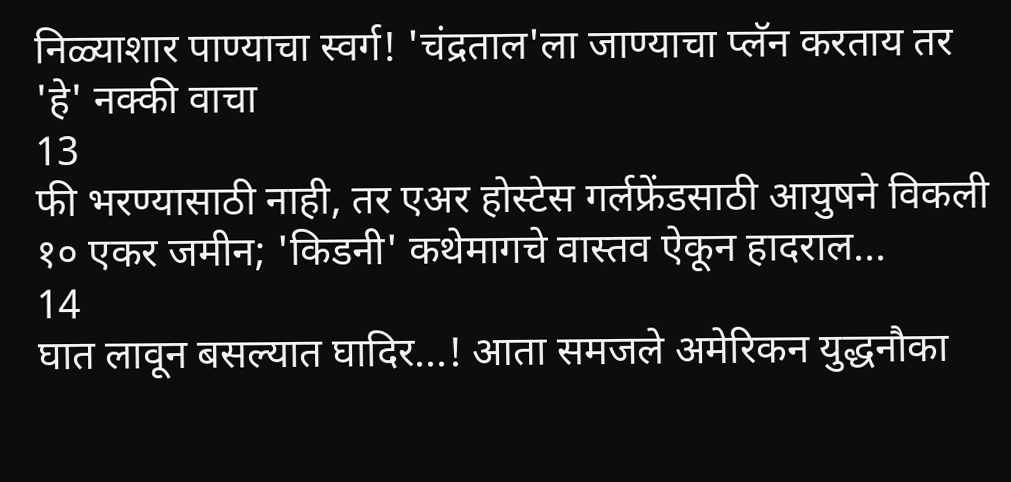निळ्याशार पाण्याचा स्वर्ग! 'चंद्रताल'ला जाण्याचा प्लॅन करताय तर 'हे' नक्की वाचा
13
फी भरण्यासाठी नाही, तर एअर होस्टेस गर्लफ्रेंडसाठी आयुषने विकली १० एकर जमीन; 'किडनी' कथेमागचे वास्तव ऐकून हादराल...
14
घात लावून बसल्यात घादिर...! आता समजले अमेरिकन युद्धनौका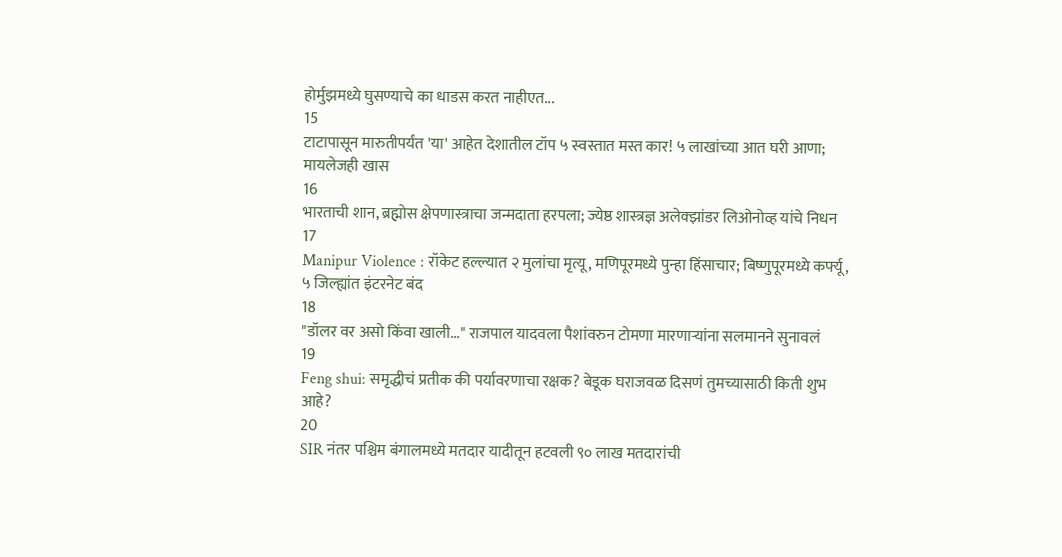होर्मुझमध्ये घुसण्याचे का धाडस करत नाहीएत...
15
टाटापासून मारुतीपर्यंत 'या' आहेत देशातील टॉप ५ स्वस्तात मस्त कार! ५ लाखांच्या आत घरी आणा; मायलेजही खास
16
भारताची शान, ब्रह्मोस क्षेपणास्त्राचा जन्मदाता हरपला; ज्येष्ठ शास्त्रज्ञ अलेक्झांडर लिओनोव्ह यांचे निधन
17
Manipur Violence : रॉकेट हल्ल्यात २ मुलांचा मृत्यू, मणिपूरमध्ये पुन्हा हिंसाचार; बिष्णुपूरमध्ये कर्फ्यू, ५ जिल्ह्यांत इंटरनेट बंद
18
"डॉलर वर असो किंवा खाली..." राजपाल यादवला पैशांवरुन टोमणा मारणाऱ्यांना सलमानने सुनावलं
19
Feng shui: समृद्धीचं प्रतीक की पर्यावरणाचा रक्षक? बेडूक घराजवळ दिसणं तुमच्यासाठी किती शुभ आहे?
20
SIR नंतर पश्चिम बंगालमध्ये मतदार यादीतून हटवली ९० लाख मतदारांची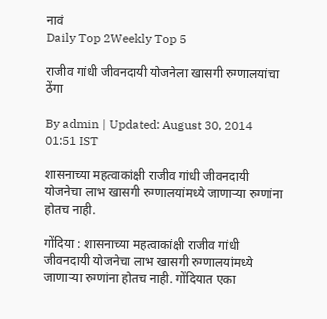नावं
Daily Top 2Weekly Top 5

राजीव गांधी जीवनदायी योजनेला खासगी रुग्णालयांचा ठेंगा

By admin | Updated: August 30, 2014 01:51 IST

शासनाच्या महत्वाकांक्षी राजीव गांधी जीवनदायी योजनेचा लाभ खासगी रुग्णालयांमध्ये जाणाऱ्या रुग्णांना होतच नाही.

गोंदिया : शासनाच्या महत्वाकांक्षी राजीव गांधी जीवनदायी योजनेचा लाभ खासगी रुग्णालयांमध्ये जाणाऱ्या रुग्णांना होतच नाही. गोंदियात एका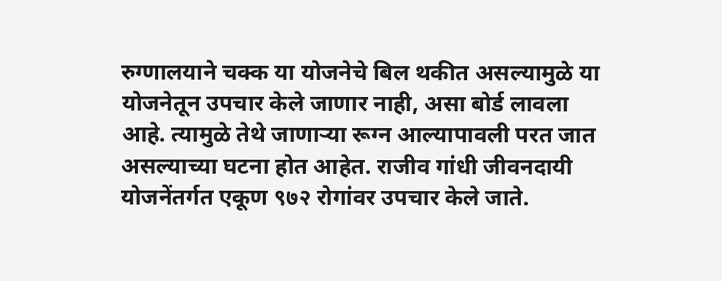रुग्णालयाने चक्क या योजनेचे बिल थकीत असल्यामुळे या योजनेतून उपचार केले जाणार नाही, असा बोर्ड लावला आहे. त्यामुळे तेथे जाणाऱ्या रूग्न आल्यापावली परत जात असल्याच्या घटना होत आहेत. राजीव गांधी जीवनदायी योजनेंतर्गत एकूण ९७२ रोगांवर उपचार केले जाते.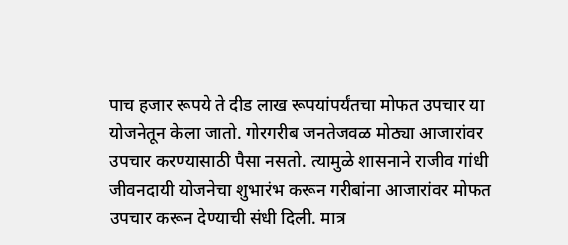पाच हजार रूपये ते दीड लाख रूपयांपर्यंतचा मोफत उपचार या योजनेतून केला जातो. गोरगरीब जनतेजवळ मोठ्या आजारांवर उपचार करण्यासाठी पैसा नसतो. त्यामुळे शासनाने राजीव गांधी जीवनदायी योजनेचा शुभारंभ करून गरीबांना आजारांवर मोफत उपचार करून देण्याची संधी दिली. मात्र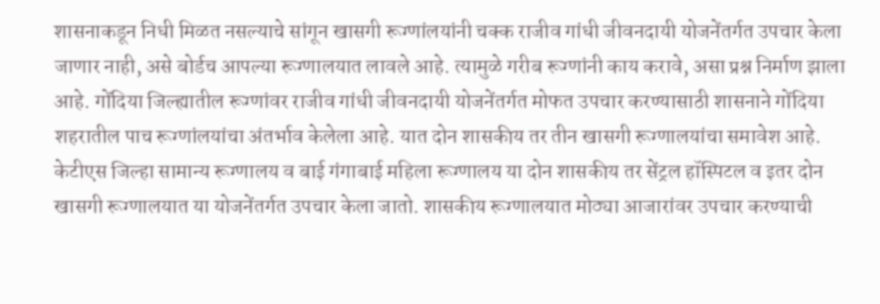शासनाकडून निधी मिळत नसल्याचे सांगून खासगी रूग्णांलयांनी चक्क राजीव गांधी जीवनदायी योजनेंतर्गत उपचार केला जाणार नाही, असे बोर्डच आपल्या रूग्णालयात लावले आहे. त्यामुळे गरीब रूग्णांनी काय करावे, असा प्रश्न निर्माण झाला आहे. गोंदिया जिल्ह्यातील रूग्णांवर राजीव गांधी जीवनदायी योजनेंतर्गत मोफत उपचार करण्यासाठी शासनाने गोंदिया शहरातील पाच रूग्णांलयांचा अंतर्भाव केलेला आहे. यात दोन शासकीय तर तीन खासगी रूग्णालयांचा समावेश आहे. केटीएस जिल्हा सामान्य रूग्णालय व बाई गंगाबाई महिला रूग्णालय या दोन शासकीय तर सेंट्रल हॉस्पिटल व इतर दोन खासगी रूग्णालयात या योजनेंतर्गत उपचार केला जातो. शासकीय रूग्णालयात मोठ्या आजारांवर उपचार करण्याची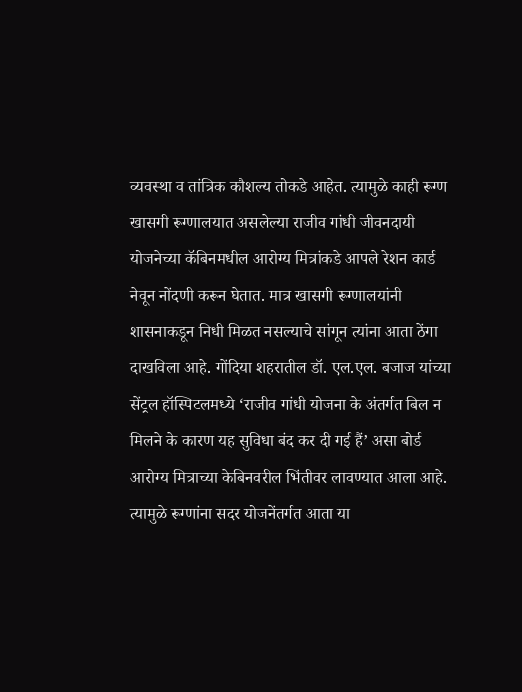व्यवस्था व तांत्रिक कौशल्य तोकडे आहेत. त्यामुळे काही रूग्ण खासगी रूग्णालयात असलेल्या राजीव गांधी जीवनदायी योजनेच्या कॅबिनमधील आरोग्य मित्रांकडे आपले रेशन कार्ड नेवून नोंदणी करून घेतात. मात्र खासगी रूग्णालयांनी शासनाकडून निधी मिळत नसल्याचे सांगून त्यांना आता ठेंगा दाखविला आहे. गोंदिया शहरातील डॉ. एल.एल. बजाज यांच्या सेंट्रल हॉस्पिटलमध्ये ‘राजीव गांधी योजना के अंतर्गत बिल न मिलने के कारण यह सुविधा बंद कर दी गई हैं’ असा बोर्ड आरोग्य मित्राच्या केबिनवरील भिंतीवर लावण्यात आला आहे. त्यामुळे रूग्णांना सदर योजनेंतर्गत आता या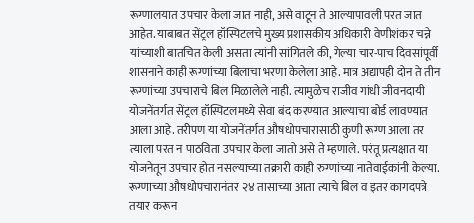रूग्णालयात उपचार केला जात नाही, असे वाटून ते आल्यापावली परत जात आहेत. याबाबत सेंट्रल हॉस्पिटलचे मुख्य प्रशासकीय अधिकारी वेणीशंकर चन्ने यांच्याशी बातचित केली असता त्यांनी सांगितले की, गेल्या चार-पाच दिवसांपूर्वी शासनाने काही रूग्णांच्या बिलाचा भरणा केलेला आहे. मात्र अद्यापही दोन ते तीन रूग्णांच्या उपचाराचे बिल मिळालेले नाही. त्यामुळेच राजीव गांधी जीवनदायी योजनेंतर्गत सेंट्रल हॉस्पिटलमध्ये सेवा बंद करण्यात आल्याचा बोर्ड लावण्यात आला आहे. तरीपण या योजनेंतर्गत औषधोपचारासाठी कुणी रूग्ण आला तर त्याला परत न पाठविता उपचार केला जातो असे ते म्हणाले. परंतू प्रत्यक्षात या योजनेतून उपचार होत नसल्याच्या तक्रारी काही रुग्णांच्या नातेवाईकांनी केल्या. रूग्णाच्या औषधोपचारानंतर २४ तासाच्या आता त्याचे बिल व इतर कागदपत्रे तयार करून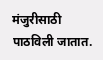मंजुरीसाठी पाठविली जातात.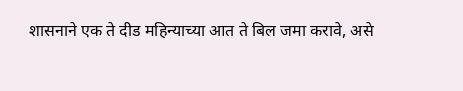शासनाने एक ते दीड महिन्याच्या आत ते बिल जमा करावे, असे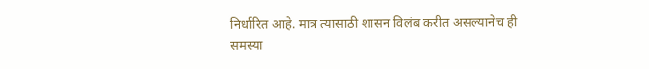निर्धारित आहे. मात्र त्यासाठी शासन विलंब करीत असल्यानेच ही समस्या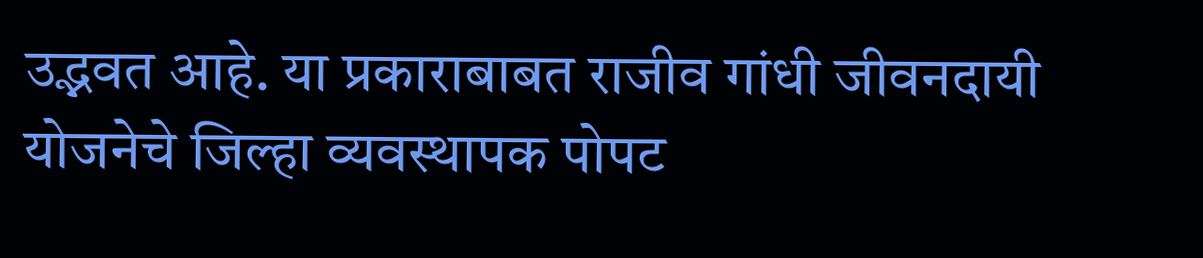उद्भवत आहे. या प्रकाराबाबत राजीव गांधी जीवनदायी योजनेचे जिल्हा व्यवस्थापक पोपट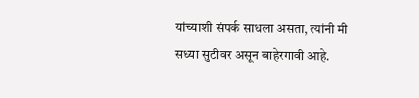यांच्याशी संपर्क साधला असता, त्यांनी मी सध्या सुटीवर असून बाहेरगावी आहे.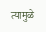त्यामुळे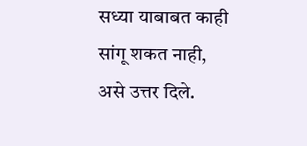सध्या याबाबत काही सांगू शकत नाही, असे उत्तर दिले.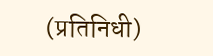(प्रतिनिधी)